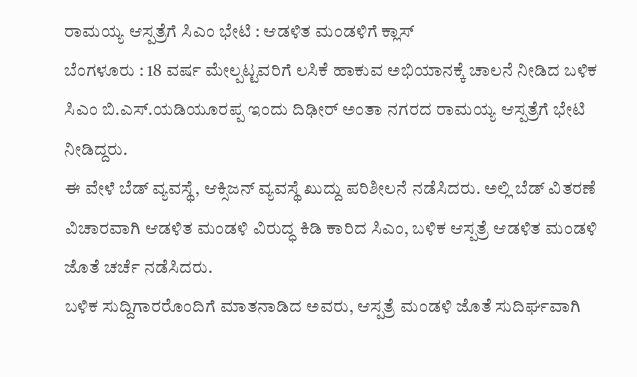ರಾಮಯ್ಯ ಆಸ್ಪತ್ರೆಗೆ ಸಿಎಂ ಭೇಟಿ : ಆಡಳಿತ ಮಂಡಳಿಗೆ ಕ್ಲಾಸ್
ಬೆಂಗಳೂರು : 18 ವರ್ಷ ಮೇಲ್ಪಟ್ಟವರಿಗೆ ಲಸಿಕೆ ಹಾಕುವ ಅಭಿಯಾನಕ್ಕೆ ಚಾಲನೆ ನೀಡಿದ ಬಳಿಕ ಸಿಎಂ ಬಿ.ಎಸ್.ಯಡಿಯೂರಪ್ಪ ಇಂದು ದಿಢೀರ್ ಅಂತಾ ನಗರದ ರಾಮಯ್ಯ ಆಸ್ಪತ್ರೆಗೆ ಭೇಟಿ ನೀಡಿದ್ದರು.
ಈ ವೇಳೆ ಬೆಡ್ ವ್ಯವಸ್ಥೆ, ಆಕ್ಸಿಜನ್ ವ್ಯವಸ್ಥೆ ಖುದ್ದು ಪರಿಶೀಲನೆ ನಡೆಸಿದರು. ಅಲ್ಲಿ ಬೆಡ್ ವಿತರಣೆ ವಿಚಾರವಾಗಿ ಆಡಳಿತ ಮಂಡಳಿ ವಿರುದ್ಧ ಕಿಡಿ ಕಾರಿದ ಸಿಎಂ, ಬಳಿಕ ಆಸ್ಪತ್ರೆ ಆಡಳಿತ ಮಂಡಳಿ ಜೊತೆ ಚರ್ಚೆ ನಡೆಸಿದರು.
ಬಳಿಕ ಸುದ್ದಿಗಾರರೊಂದಿಗೆ ಮಾತನಾಡಿದ ಅವರು, ಆಸ್ಪತ್ರೆ ಮಂಡಳಿ ಜೊತೆ ಸುದಿರ್ಘವಾಗಿ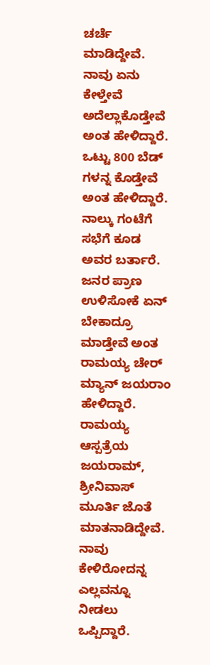ಚರ್ಚೆ ಮಾಡಿದ್ದೇವೆ. ನಾವು ಏನು ಕೇಳ್ತೇವೆ ಅದೆಲ್ಲಾಕೊಡ್ತೇವೆ ಅಂತ ಹೇಳಿದ್ದಾರೆ.
ಒಟ್ಟು 800 ಬೆಡ್ ಗಳನ್ನ ಕೊಡ್ತೇವೆ ಅಂತ ಹೇಳಿದ್ದಾರೆ. ನಾಲ್ಕು ಗಂಟೆಗೆ ಸಭೆಗೆ ಕೂಡ ಅವರ ಬರ್ತಾರೆ. ಜನರ ಪ್ರಾಣ ಉಳಿಸೋಕೆ ಏನ್ ಬೇಕಾದ್ರೂ ಮಾಡ್ತೇವೆ ಅಂತ ರಾಮಯ್ಯ ಚೇರ್ ಮ್ಯಾನ್ ಜಯರಾಂ ಹೇಳಿದ್ದಾರೆ.
ರಾಮಯ್ಯ ಆಸ್ಪತ್ರೆಯ ಜಯರಾಮ್, ಶ್ರೀನಿವಾಸ್ ಮೂರ್ತಿ ಜೊತೆ ಮಾತನಾಡಿದ್ದೇವೆ. ನಾವು ಕೇಳಿರೋದನ್ನ ಎಲ್ಲವನ್ನೂ ನೀಡಲು ಒಪ್ಪಿದ್ದಾರೆ.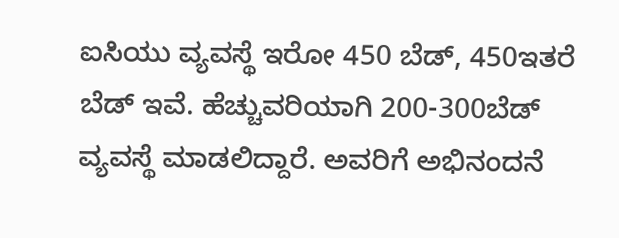ಐಸಿಯು ವ್ಯವಸ್ಥೆ ಇರೋ 450 ಬೆಡ್, 450ಇತರೆ ಬೆಡ್ ಇವೆ. ಹೆಚ್ಚುವರಿಯಾಗಿ 200-300ಬೆಡ್ ವ್ಯವಸ್ಥೆ ಮಾಡಲಿದ್ದಾರೆ. ಅವರಿಗೆ ಅಭಿನಂದನೆ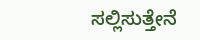ಸಲ್ಲಿಸುತ್ತೇನೆ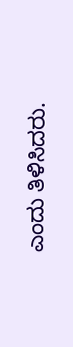ಎಂದು ತಿಳಿಸಿದರು.